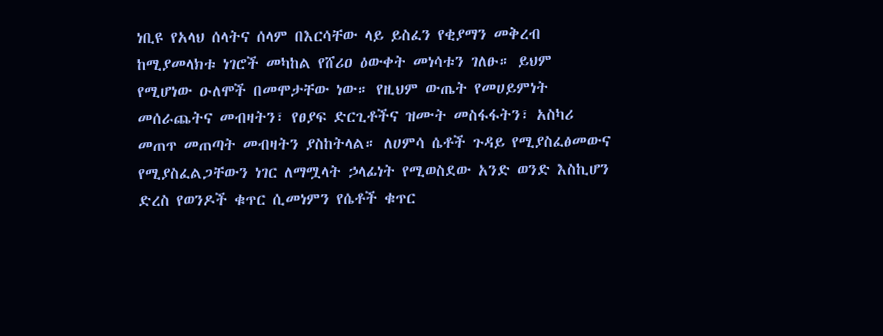ነቢዩ የአላህ ሰላትና ሰላም በእርሳቸው ላይ ይስፈን የቂያማን መቅረብ ከሚያመላክቱ ነገሮች መካከል የሸሪዐ ዕውቀት መነሳቱን ገለፁ። ይህም የሚሆነው ዑለሞች በመሞታቸው ነው። የዚህም ውጤት የመሀይምነት መሰራጨትና መብዛትን፣ የፀያፍ ድርጊቶችና ዝሙት መስፋፋትን፣ አስካሪ መጠጥ መጠጣት መብዛትን ያስከትላል። ለሀምሳ ሴቶች ጉዳይ የሚያስፈፅመውና የሚያስፈልጋቸውን ነገር ለማሟላት ኃላፊነት የሚወስደው አንድ ወንድ እስኪሆን ድረስ የወንዶች ቁጥር ሲመነምን የሴቶች ቁጥር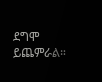ደግሞ ይጨምራል።